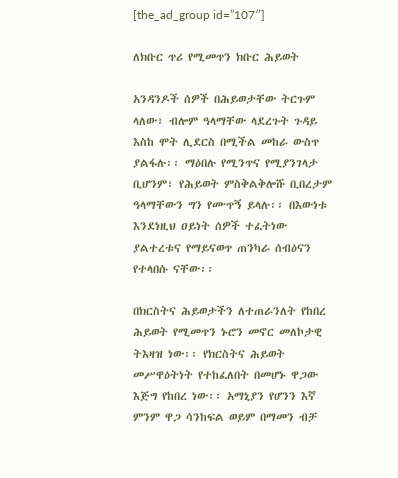[the_ad_group id=”107″]

ለክቡር ጥሪ የሚመጥን ክቡር ሕይወት

አንዳንዶች ሰዎች በሕይወታቸው ትርጉም ላለው፣ ብሎም ዓላማቸው ላደረጉት ጉዳይ እስከ ሞት ሊደርስ በሚችል መከራ ውስጥ ያልፋሉ፡፡ ማዕበሉ የሚንጥና የሚያንገላታ ቢሆንም፣ የሕይወት ምስቅልቅሎሹ ቢበረታም ዓላማቸውን ግን የሙጥኝ ይላሉ፡፡ በእውነቱ እንደነዚህ ዐይነት ሰዎች ተፈትነው ያልተረቱና የማይናወጥ ጠንካራ ሰብዕናን የተላበሱ ናቸው፡፡

በክርስትና ሕይወታችን ለተጠራንለት የከበረ ሕይወት የሚመጥን ኑሮን መኖር መለኮታዊ ትእዛዝ ነው፡፡ የክርስትና ሕይወት  መሥዋዕትነት የተከፈለበት በመሆኑ ዋጋው እጅግ የከበረ ነው፡፡ አማኒያን የሆንን እኛ ምንም ዋጋ ሳንከፍል ወይም በማመን ብቻ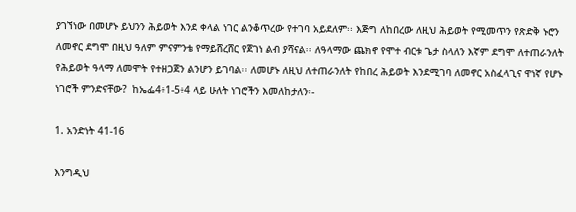ያገኘነው በመሆኑ ይህንን ሕይወት እንደ ቀላል ነገር ልንቆጥረው የተገባ አይደለም፡፡ እጅግ ለከበረው ለዚህ ሕይወት የሚመጥን የጽድቅ ኑሮን ለመኖር ደግሞ በዚህ ዓለም ምናምንቴ የማይሸረሸር የጀገነ ልብ ያሻናል፡፡ ለዓላማው ጨክኖ የሞተ ብርቱ ጌታ ስላለን እኛም ደግሞ ለተጠራንለት የሕይወት ዓላማ ለመሞት የተዘጋጀን ልንሆን ይገባል፡፡ ለመሆኑ ለዚህ ለተጠራንለት የከበረ ሕይወት እንደሚገባ ለመኖር አስፈላጊና ዋነኛ የሆኑ ነገሮች ምንድናቸው?  ከኤፌ4፥1-5፥4 ላይ ሁለት ነገሮችን እመለከታለን፡-

1. አንድነት 41-16

እንግዲህ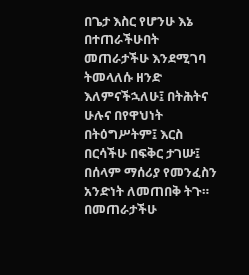በጌታ እስር የሆንሁ እኔ በተጠራችሁበት መጠራታችሁ እንደሚገባ ትመላለሱ ዘንድ እለምናችኋለሁ፤ በትሕትና ሁሉና በየዋህነት በትዕግሥትም፤ እርስ በርሳችሁ በፍቅር ታገሡ፤ በሰላም ማሰሪያ የመንፈስን አንድነት ለመጠበቅ ትጉ። በመጠራታችሁ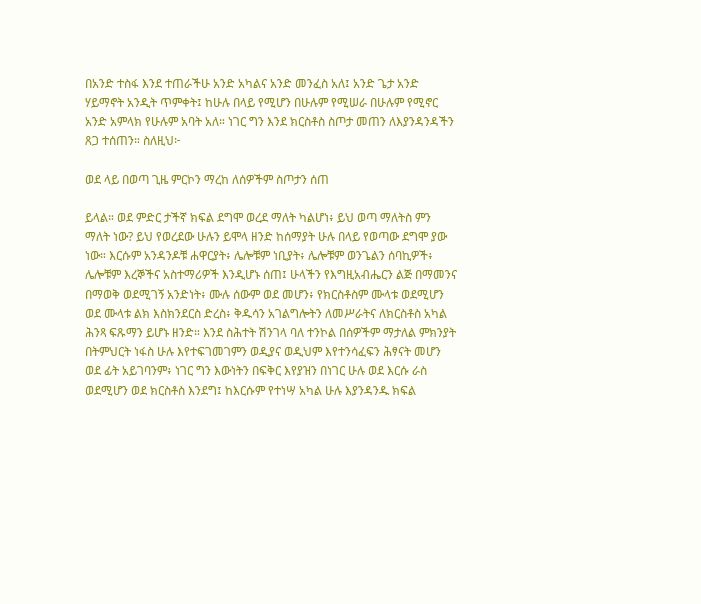በአንድ ተስፋ እንደ ተጠራችሁ አንድ አካልና አንድ መንፈስ አለ፤ አንድ ጌታ አንድ ሃይማኖት አንዲት ጥምቀት፤ ከሁሉ በላይ የሚሆን በሁሉም የሚሠራ በሁሉም የሚኖር አንድ አምላክ የሁሉም አባት አለ። ነገር ግን እንደ ክርስቶስ ስጦታ መጠን ለእያንዳንዳችን ጸጋ ተሰጠን። ስለዚህ፦

ወደ ላይ በወጣ ጊዜ ምርኮን ማረከ ለሰዎችም ስጦታን ሰጠ

ይላል። ወደ ምድር ታችኛ ክፍል ደግሞ ወረደ ማለት ካልሆነ፥ ይህ ወጣ ማለትስ ምን ማለት ነው? ይህ የወረደው ሁሉን ይሞላ ዘንድ ከሰማያት ሁሉ በላይ የወጣው ደግሞ ያው ነው። እርሱም አንዳንዶቹ ሐዋርያት፥ ሌሎቹም ነቢያት፥ ሌሎቹም ወንጌልን ሰባኪዎች፥ ሌሎቹም እረኞችና አስተማሪዎች እንዲሆኑ ሰጠ፤ ሁላችን የእግዚአብሔርን ልጅ በማመንና በማወቅ ወደሚገኝ አንድነት፥ ሙሉ ሰውም ወደ መሆን፥ የክርስቶስም ሙላቱ ወደሚሆን ወደ ሙላቱ ልክ እስክንደርስ ድረስ፥ ቅዱሳን አገልግሎትን ለመሥራትና ለክርስቶስ አካል ሕንጻ ፍጹማን ይሆኑ ዘንድ። እንደ ስሕተት ሽንገላ ባለ ተንኮል በሰዎችም ማታለል ምክንያት በትምህርት ነፋስ ሁሉ እየተፍገመገምን ወዲያና ወዲህም እየተንሳፈፍን ሕፃናት መሆን ወደ ፊት አይገባንም፥ ነገር ግን እውነትን በፍቅር እየያዝን በነገር ሁሉ ወደ እርሱ ራስ ወደሚሆን ወደ ክርስቶስ እንደግ፤ ከእርሱም የተነሣ አካል ሁሉ እያንዳንዱ ክፍል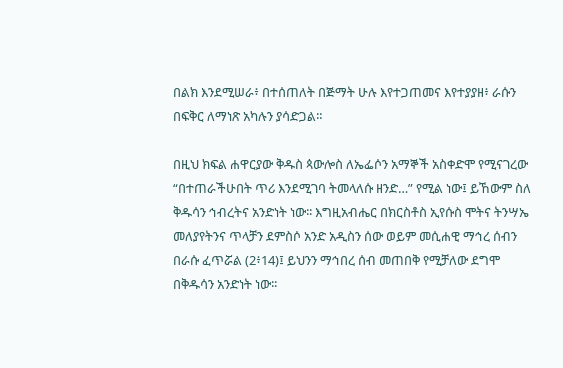በልክ እንደሚሠራ፥ በተሰጠለት በጅማት ሁሉ እየተጋጠመና እየተያያዘ፥ ራሱን በፍቅር ለማነጽ አካሉን ያሳድጋል።

በዚህ ክፍል ሐዋርያው ቅዱስ ጳውሎስ ለኤፌሶን አማኞች አስቀድሞ የሚናገረው “በተጠራችሁበት ጥሪ እንደሚገባ ትመላለሱ ዘንድ…” የሚል ነው፤ ይኸውም ስለ ቅዱሳን ኅብረትና አንድነት ነው፡፡ እግዚአብሔር በክርስቶስ ኢየሱስ ሞትና ትንሣኤ መለያየትንና ጥላቻን ደምስሶ አንድ አዲስን ሰው ወይም መሲሐዊ ማኅረ ሰብን በራሱ ፈጥሯል (2፥14)፤ ይህንን ማኅበረ ሰብ መጠበቅ የሚቻለው ደግሞ በቅዱሳን አንድነት ነው፡፡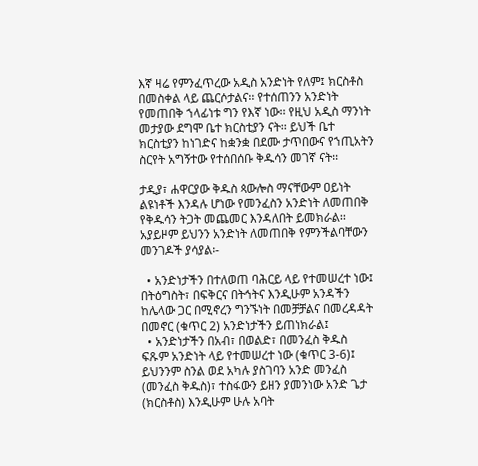እኛ ዛሬ የምንፈጥረው አዲስ አንድነት የለም፤ ክርስቶስ በመስቀል ላይ ጨርሶታልና፡፡ የተሰጠንን አንድነት የመጠበቅ ኀላፊነቱ ግን የእኛ ነው፡፡ የዚህ አዲስ ማንነት መታያው ደግሞ ቤተ ክርስቲያን ናት፡፡ ይህች ቤተ ክርስቲያን ከነገድና ከቋንቋ በደሙ ታጥበውና የኀጢአትን ስርየት አግኝተው የተሰበሰቡ ቅዱሳን መገኛ ናት፡፡

ታዲያ፣ ሐዋርያው ቅዱስ ጳውሎስ ማናቸውም ዐይነት ልዩነቶች እንዳሉ ሆነው የመንፈስን አንድነት ለመጠበቅ የቅዱሳን ትጋት መጨመር እንዳለበት ይመክራል፡፡ አያይዞም ይህንን አንድነት ለመጠበቅ የምንችልባቸውን መንገዶች ያሳያል፡-

  • አንድነታችን በተለወጠ ባሕርይ ላይ የተመሠረተ ነው፤ በትዕግስት፣ በፍቅርና በትኅትና እንዲሁም አንዳችን ከሌላው ጋር በሚኖረን ግንኙነት በመቻቻልና በመረዳዳት በመኖር (ቁጥር 2) አንድነታችን ይጠነክራል፤
  • አንድነታችን በአብ፣ በወልድ፣ በመንፈስ ቅዱስ ፍጹም አንድነት ላይ የተመሠረተ ነው (ቁጥር 3-6)፤ ይህንንም ስንል ወደ አካሉ ያስገባን አንድ መንፈስ (መንፈስ ቅዱስ)፣ ተስፋውን ይዘን ያመንነው አንድ ጌታ (ክርስቶስ) እንዲሁም ሁሉ አባት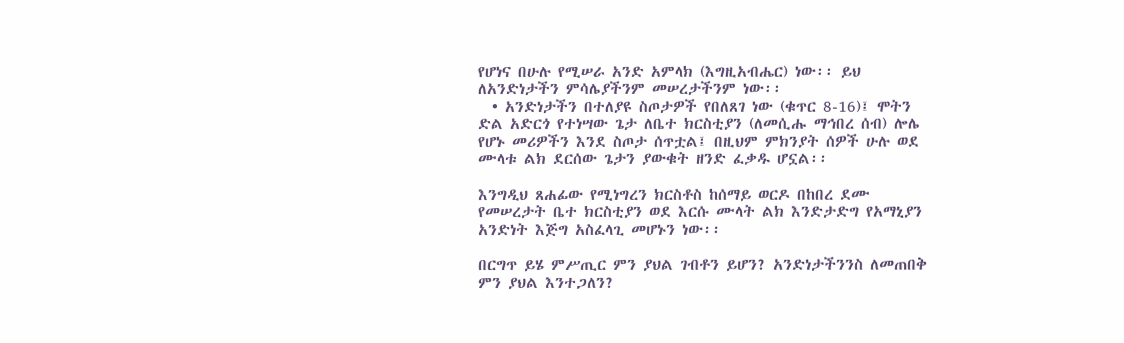የሆነና በሁሉ የሚሠራ አንድ አምላክ (እግዚአብሔር) ነው፡፡ ይህ ለአንድነታችን ምሳሌያችንም መሠረታችንም ነው፡፡
  • አንድነታችን በተለያዩ ስጦታዎች የበለጸገ ነው (ቁጥር 8-16)፤ ሞትን ድል አድርጎ የተነሣው ጌታ ለቤተ ክርስቲያን (ለመሲሑ ማኅበረ ሰብ) ሎሌ የሆኑ መሪዎችን እንደ ስጦታ ሰጥቷል፤ በዚህም ምክንያት ሰዎች ሁሉ ወደ ሙላቱ ልክ ደርሰው ጌታን ያውቁት ዘንድ ፈቃዱ ሆኗል፡፡

እንግዲህ ጸሐፊው የሚነግረን ክርስቶስ ከሰማይ ወርዶ በከበረ ደሙ የመሠረታት ቤተ ክርስቲያን ወደ እርሱ ሙላት ልክ እንድታድግ የአማኒያን አንድነት እጅግ አስፈላጊ መሆኑን ነው፡፡

በርግጥ ይሄ ምሥጢር ምን ያህል ገብቶን ይሆን? አንድነታችንንስ ለመጠበቅ ምን ያህል እንተጋለን?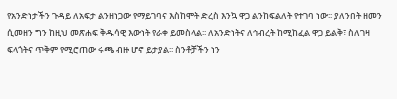የአንድነታችን ጉዳይ ለአፍታ ልንዘነጋው የማይገባና እስከሞት ድረስ እንኳ ዋጋ ልንከፍልለት የተገባ ነው፡፡ ያለንበት ዘመን ሲመዘን ግን ከዚህ መጽሐፍ ቅዱሳዊ እውነት የራቀ ይመስላል፡፡ ለአንድነትና ለኅብረት ከሚከፈል ዋጋ ይልቅ፣ ስለገዛ ፍላጎትና ጥቅም የሚሮጠው ሩጫ ብዙ ሆኖ ይታያል፡፡ ስንቶቻችን ነን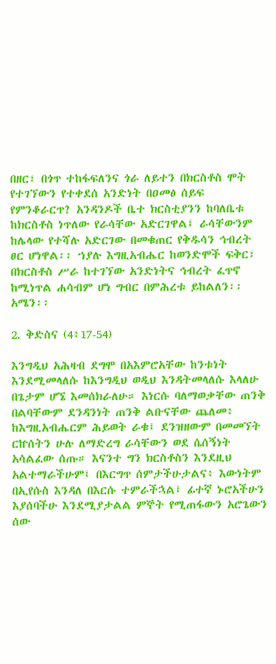በዘር፣ በጎጥ ተከፋፍለንና ጎራ ለይተን በክርስቶስ ሞት የተገኘውን የተቀደሰ አንድነት በዐመፅ ሰይፍ የምንቆራርጥ? አንዳንዶች ቤተ ክርስቲያንን ከባለቤቱ ከክርስቶስ ነጥለው የራሳቸው አድርገዋል፤ ራሳቸውንም ከሌላው የተሻሉ አድርገው በመቁጠር የቅዱሳን ኅብረት ፀር ሆነዋል፡፡ ኀያሉ እግዚአብሔር ከወንድሞች ፍቅር፣ በክርስቶስ ሥራ ከተገኘው አንድነትና ኅብረት ፈጥኖ ከሚነጥል ሐሳብም ሆነ ግብር በምሕረቱ ይከልለን፡፡ አሜን፡፡

2. ቅድስና (4፥17-54)

እንግዲህ አሕዛብ ደግሞ በአእምሮአቸው ከንቱነት እንደሚመላለሱ ከእንግዲህ ወዲህ እንዳትመላለሱ እላለሁ በጌታም ሆኜ እመሰክራለሁ። እነርሱ ባለማወቃቸው ጠንቅ በልባቸውም ደንዳንነት ጠንቅ ልቡናቸው ጨለመ፥ ከእግዚአብሔርም ሕይወት ራቁ፤ ደንዝዘውም በመመኘት ርኵሰትን ሁሉ ለማድረግ ራሳቸውን ወደ ሴሰኝነት አሳልፈው ሰጡ። እናንተ ግን ክርስቶስን እንደዚህ አልተማራችሁም፤ በእርግጥ ሰምታችሁታልና፥ እውነትም በኢየሱስ እንዳለ በእርሱ ተምራችኋል፤ ፊተኛ ኑሮአችሁን እያሰባችሁ እንደሚያታልል ምኞት የሚጠፋውን አሮጌውን ሰው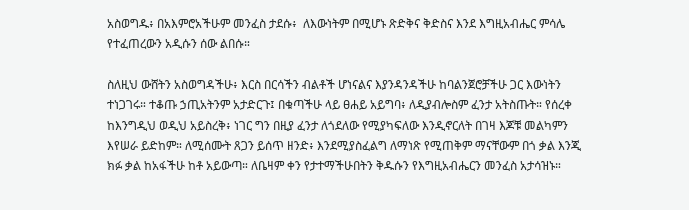አስወግዱ፥ በአእምሮአችሁም መንፈስ ታደሱ፥  ለእውነትም በሚሆኑ ጽድቅና ቅድስና እንደ እግዚአብሔር ምሳሌ የተፈጠረውን አዲሱን ሰው ልበሱ።

ስለዚህ ውሸትን አስወግዳችሁ፥ እርስ በርሳችን ብልቶች ሆነናልና እያንዳንዳችሁ ከባልንጀሮቻችሁ ጋር እውነትን ተነጋገሩ። ተቆጡ ኃጢአትንም አታድርጉ፤ በቁጣችሁ ላይ ፀሐይ አይግባ፥ ለዲያብሎስም ፈንታ አትስጡት። የሰረቀ ከእንግዲህ ወዲህ አይስረቅ፥ ነገር ግን በዚያ ፈንታ ለጎደለው የሚያካፍለው እንዲኖርለት በገዛ እጆቹ መልካምን እየሠራ ይድከም። ለሚሰሙት ጸጋን ይሰጥ ዘንድ፥ እንደሚያስፈልግ ለማነጽ የሚጠቅም ማናቸውም በጎ ቃል እንጂ ክፉ ቃል ከአፋችሁ ከቶ አይውጣ። ለቤዛም ቀን የታተማችሁበትን ቅዱሱን የእግዚአብሔርን መንፈስ አታሳዝኑ።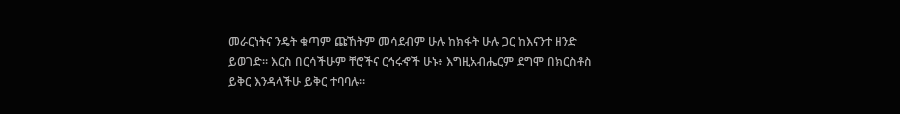መራርነትና ንዴት ቁጣም ጩኸትም መሳደብም ሁሉ ከክፋት ሁሉ ጋር ከእናንተ ዘንድ ይወገድ። እርስ በርሳችሁም ቸሮችና ርኅሩኆች ሁኑ፥ እግዚአብሔርም ደግሞ በክርስቶስ ይቅር እንዳላችሁ ይቅር ተባባሉ።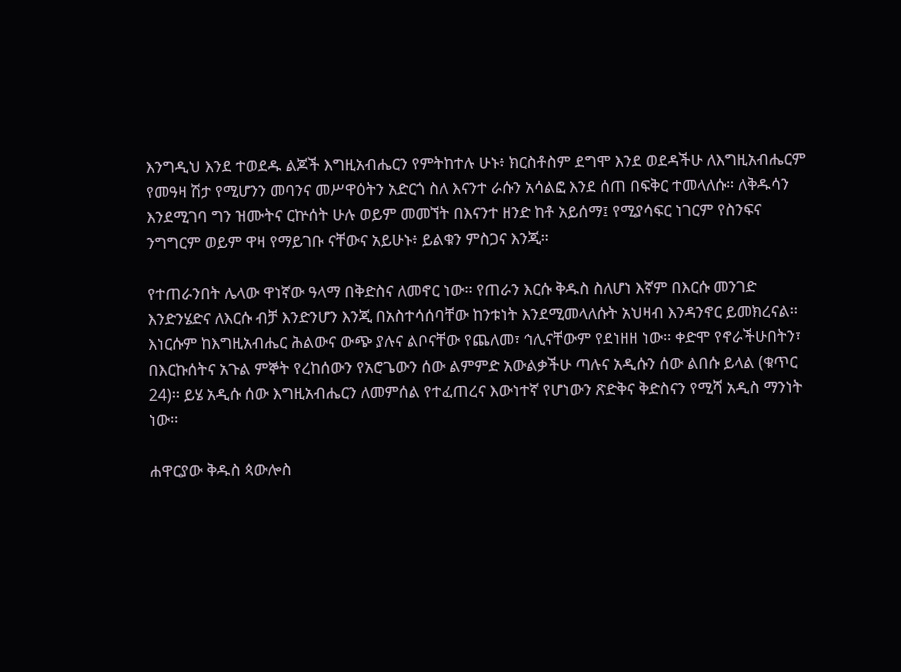እንግዲህ እንደ ተወደዱ ልጆች እግዚአብሔርን የምትከተሉ ሁኑ፥ ክርስቶስም ደግሞ እንደ ወደዳችሁ ለእግዚአብሔርም የመዓዛ ሽታ የሚሆንን መባንና መሥዋዕትን አድርጎ ስለ እናንተ ራሱን አሳልፎ እንደ ሰጠ በፍቅር ተመላለሱ። ለቅዱሳን እንደሚገባ ግን ዝሙትና ርኵሰት ሁሉ ወይም መመኘት በእናንተ ዘንድ ከቶ አይሰማ፤ የሚያሳፍር ነገርም የስንፍና ንግግርም ወይም ዋዛ የማይገቡ ናቸውና አይሁኑ፥ ይልቁን ምስጋና እንጂ።

የተጠራንበት ሌላው ዋነኛው ዓላማ በቅድስና ለመኖር ነው፡፡ የጠራን እርሱ ቅዱስ ስለሆነ እኛም በእርሱ መንገድ እንድንሄድና ለእርሱ ብቻ እንድንሆን እንጂ በአስተሳሰባቸው ከንቱነት እንደሚመላለሱት አህዛብ እንዳንኖር ይመክረናል፡፡ እነርሱም ከእግዚአብሔር ሕልውና ውጭ ያሉና ልቦናቸው የጨለመ፣ ኅሊናቸውም የደነዘዘ ነው፡፡ ቀድሞ የኖራችሁበትን፣ በእርኩሰትና አጉል ምኞት የረከሰውን የአሮጌውን ሰው ልምምድ አውልቃችሁ ጣሉና አዲሱን ሰው ልበሱ ይላል (ቁጥር 24)፡፡ ይሄ አዲሱ ሰው እግዚአብሔርን ለመምሰል የተፈጠረና እውነተኛ የሆነውን ጽድቅና ቅድስናን የሚሻ አዲስ ማንነት ነው፡፡

ሐዋርያው ቅዱስ ጳውሎስ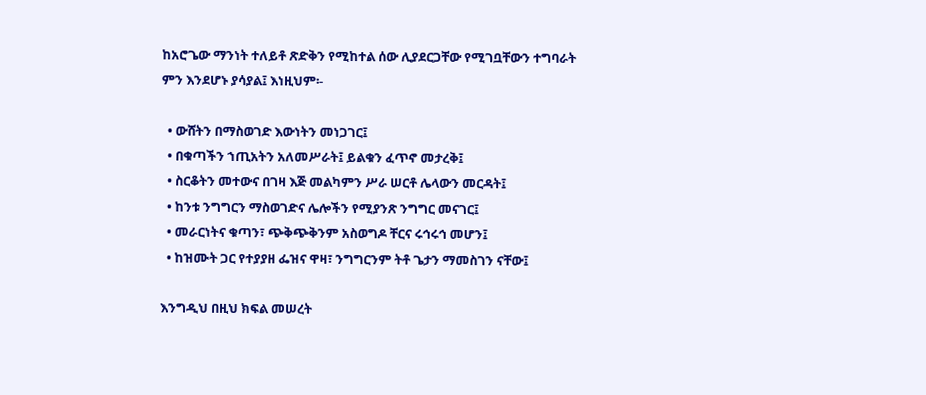ከአሮጌው ማንነት ተለይቶ ጽድቅን የሚከተል ሰው ሊያደርጋቸው የሚገቧቸውን ተግባራት ምን እንደሆኑ ያሳያል፤ እነዚህም፡-

  • ውሸትን በማስወገድ እውነትን መነጋገር፤
  • በቁጣችን ኀጢአትን አለመሥራት፤ ይልቁን ፈጥኖ መታረቅ፤
  • ስርቆትን መተውና በገዛ እጅ መልካምን ሥራ ሠርቶ ሌላውን መርዳት፤
  • ከንቱ ንግግርን ማስወገድና ሌሎችን የሚያንጽ ንግግር መናገር፤
  • መራርነትና ቁጣን፣ ጭቅጭቅንም አስወግዶ ቸርና ሩኅሩኅ መሆን፤
  • ከዝሙት ጋር የተያያዘ ፌዝና ዋዛ፣ ንግግርንም ትቶ ጌታን ማመስገን ናቸው፤

እንግዲህ በዚህ ክፍል መሠረት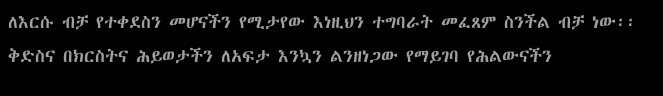ለእርሱ ብቻ የተቀደስን መሆናችን የሚታየው እነዚህን ተግባራት መፈጸም ስንችል ብቻ ነው፡፡ ቅድስና በክርስትና ሕይወታችን ለአፍታ እንኳን ልንዘነጋው የማይገባ የሕልውናችን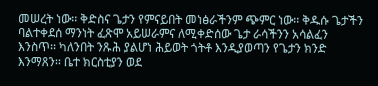መሠረት ነው፡፡ ቅድስና ጌታን የምናይበት መነፅራችንም ጭምር ነው፡፡ ቅዱሱ ጌታችን ባልተቀደሰ ማንነት ፈጽሞ አይሠራምና ለሚቀድሰው ጌታ ራሳችንን አሳልፈን እንስጥ፡፡ ካለንበት ንጹሕ ያልሆነ ሕይወት ጎትቶ እንዲያወጣን የጌታን ክንድ እንማጸን፡፡ ቤተ ክርስቲያን ወደ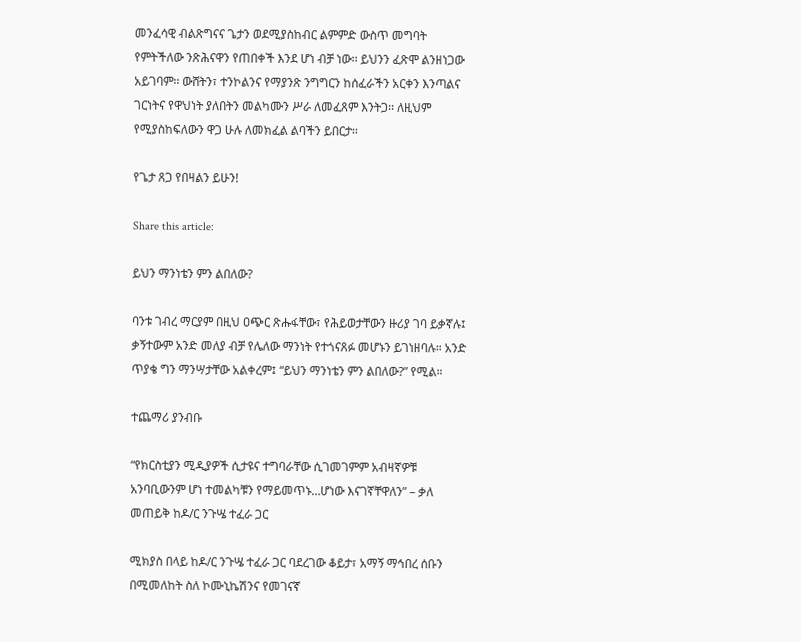መንፈሳዊ ብልጽግናና ጌታን ወደሚያስከብር ልምምድ ውስጥ መግባት የምትችለው ንጽሕናዋን የጠበቀች እንደ ሆነ ብቻ ነው፡፡ ይህንን ፈጽሞ ልንዘነጋው አይገባም፡፡ ውሸትን፣ ተንኮልንና የማያንጽ ንግግርን ከሰፈራችን አርቀን እንጣልና ገርነትና የዋህነት ያለበትን መልካሙን ሥራ ለመፈጸም እንትጋ፡፡ ለዚህም የሚያስከፍለውን ዋጋ ሁሉ ለመክፈል ልባችን ይበርታ፡፡

የጌታ ጸጋ የበዛልን ይሁን!

Share this article:

ይህን ማንነቴን ምን ልበለው?

ባንቱ ገብረ ማርያም በዚህ ዐጭር ጽሑፋቸው፣ የሕይወታቸውን ዙሪያ ገባ ይቃኛሉ፤ ቃኝተውም አንድ መለያ ብቻ የሌለው ማንነት የተጎናጸፉ መሆኑን ይገነዘባሉ። አንድ ጥያቄ ግን ማንሣታቸው አልቀረም፤ “ይህን ማንነቴን ምን ልበለው?” የሚል።

ተጨማሪ ያንብቡ

“የክርስቲያን ሚዲያዎች ሲታዩና ተግባራቸው ሲገመገምም አብዛኛዎቹ አንባቢውንም ሆነ ተመልካቹን የማይመጥኑ…ሆነው እናገኛቸዋለን” – ቃለ መጠይቅ ከዶ/ር ንጉሤ ተፈራ ጋር

ሚክያስ በላይ ከዶ/ር ንጉሤ ተፈራ ጋር ባደረገው ቆይታ፣ አማኝ ማኅበረ ሰቡን በሚመለከት ስለ ኮሙኒኬሽንና የመገናኛ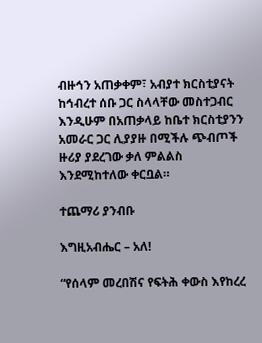ብዙኅን አጠቃቀም፣ አብያተ ክርስቲያናት ከኅብረተ ሰቡ ጋር ስላላቸው መስተጋብር እንዲሁም በአጠቃላይ ከቤተ ክርስቲያንን አመራር ጋር ሊያያዙ በሚችሉ ጭብጦች ዙሪያ ያደረገው ቃለ ምልልስ እንደሚከተለው ቀርቧል።

ተጨማሪ ያንብቡ

እግዚአብሔር – አለ!

“የሰላም መረበሽና የፍትሕ ቀውስ እየከረረ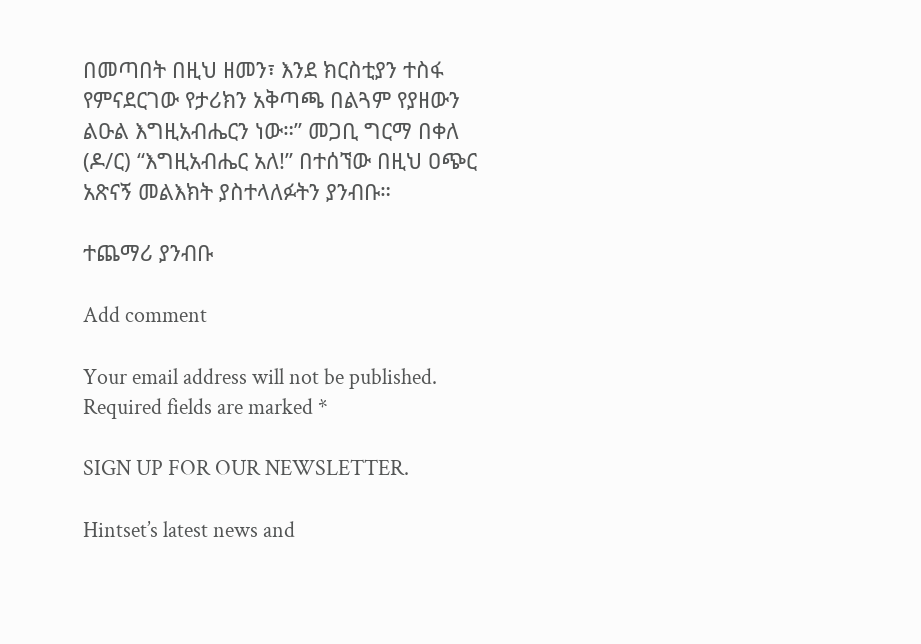በመጣበት በዚህ ዘመን፣ እንደ ክርስቲያን ተስፋ የምናደርገው የታሪክን አቅጣጫ በልጓም የያዘውን ልዑል እግዚአብሔርን ነው።” መጋቢ ግርማ በቀለ (ዶ/ር) “እግዚአብሔር አለ!” በተሰኘው በዚህ ዐጭር አጽናኝ መልእክት ያስተላለፉትን ያንብቡ።

ተጨማሪ ያንብቡ

Add comment

Your email address will not be published. Required fields are marked *

SIGN UP FOR OUR NEWSLETTER.

Hintset’s latest news and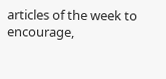articles of the week to encourage,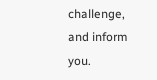challenge, and inform you.